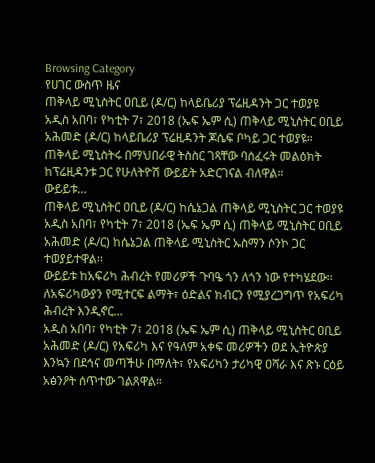Browsing Category
የሀገር ውስጥ ዜና
ጠቅላይ ሚኒስትር ዐቢይ (ዶ/ር) ከላይቤሪያ ፕሬዚዳንት ጋር ተወያዩ
አዲስ አበባ፣ የካቲት 7፣ 2018 (ኤፍ ኤም ሲ) ጠቅላይ ሚኒስትር ዐቢይ አሕመድ (ዶ/ር) ከላይቤሪያ ፕሬዚዳንት ጆሴፍ ቦካይ ጋር ተወያዩ።
ጠቅላይ ሚኒስትሩ በማህበራዊ ትስስር ገጻቸው ባሰፈሩት መልዕክት ከፕሬዚዳንቱ ጋር የሁለትዮሽ ውይይት አድርገናል ብለዋል።
ውይይቱ…
ጠቅላይ ሚኒስትር ዐቢይ (ዶ/ር) ከሴኔጋል ጠቅላይ ሚኒስትር ጋር ተወያዩ
አዲስ አበባ፣ የካቲት 7፣ 2018 (ኤፍ ኤም ሲ) ጠቅላይ ሚኒስትር ዐቢይ አሕመድ (ዶ/ር) ከሴኔጋል ጠቅላይ ሚኒስትር ኡስማን ሶንኮ ጋር ተወያይተዋል፡፡
ውይይቱ ከአፍሪካ ሕብረት የመሪዎች ጉባዔ ጎን ለጎን ነው የተካሄደው፡፡
ለአፍሪካውያን የሚተርፍ ልማት፣ ዕድልና ክብርን የሚያረጋግጥ የአፍሪካ ሕብረት እንዲኖር…
አዲስ አበባ፣ የካቲት 7፣ 2018 (ኤፍ ኤም ሲ) ጠቅላይ ሚኒስትር ዐቢይ አሕመድ (ዶ/ር) የአፍሪካ እና የዓለም አቀፍ መሪዎችን ወደ ኢትዮጵያ እንኳን በደኅና መጣችሁ በማለት፣ የአፍሪካን ታሪካዊ ዐሻራ እና ጽኑ ርዕይ አፅንዖት ሰጥተው ገልጸዋል።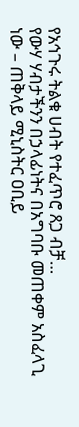የአኅጉሩ ትልቁ ሀብት የተፈጥሮ ጸጋ ብቻ…
የውሃ ሃብታችንን በኃላፊነትና በአግባቡ መጠቀም አስፈላጊ ነው – ጠቅላይ ሚኒስትር ዐቢይ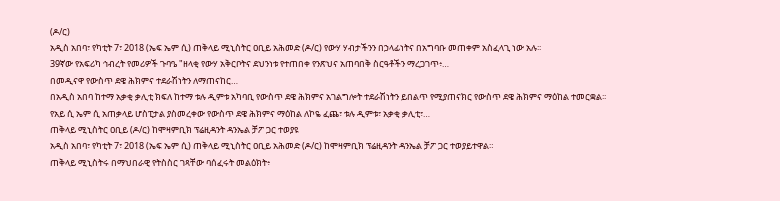(ዶ/ር)
አዲስ አበባ፣ የካቲት 7፣ 2018 (ኤፍ ኤም ሲ) ጠቅላይ ሚኒስትር ዐቢይ አሕመድ (ዶ/ር) የውሃ ሃብታችንን በኃላፊነትና በአግባቡ መጠቀም አስፈላጊ ነው አሉ፡፡
39ኛው የአፍሪካ ኅብረት የመሪዎች ጉባዔ "ዘላቂ የውሃ አቅርቦትና ደህንነቱ የተጠበቀ የንጽህና አጠባበቅ ስርዓቶችን ማረጋገጥ፥…
በመዲናዋ የውስጥ ደዌ ሕክምና ተደራሽነትን ለማጠናከር…
በአዲስ አበባ ከተማ አቃቂ ቃሊቲ ክፍለ ከተማ ቱሉ ዲምቱ አካባቢ የውስጥ ደዌ ሕክምና አገልግሎት ተደራሽነትን ይበልጥ የሚያጠናክር የውስጥ ደዌ ሕክምና ማዕከል ተመርቋል፡፡
የአይ ሲ ኤም ሲ አጠቃላይ ሆስፒታል ያስመረቀው የውስጥ ደዌ ሕክምና ማዕከል ለኮዬ ፈጨ፣ ቱሉ ዲምቱ፣ አቃቂ ቃሊቲ፣…
ጠቅላይ ሚኒስትር ዐቢይ (ዶ/ር) ከሞዛምቢክ ፕሬዚዳንት ዳንኤል ቻፖ ጋር ተወያዩ
አዲስ አበባ፣ የካቲት 7፣ 2018 (ኤፍ ኤም ሲ) ጠቅላይ ሚኒስትር ዐቢይ አሕመድ (ዶ/ር) ከሞዛምቢክ ፕሬዚዳንት ዳንኤል ቻፖ ጋር ተወያይተዋል።
ጠቅላይ ሚኒስትሩ በማህበራዊ የትስስር ገጻቸው ባሰፈሩት መልዕክት፥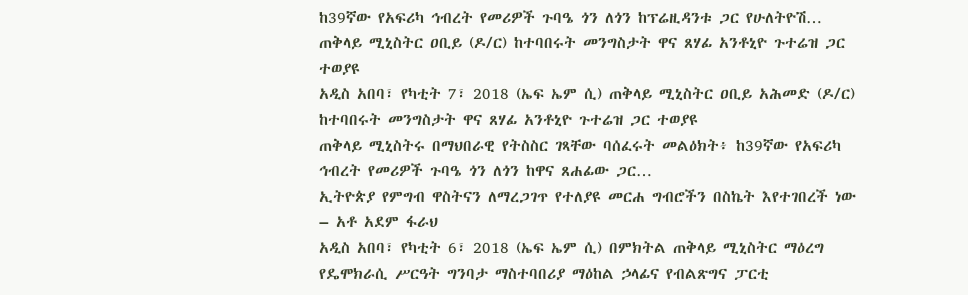ከ39ኛው የአፍሪካ ኅብረት የመሪዎች ጉባዔ ጎን ለጎን ከፕሬዚዳንቱ ጋር የሁለትዮሽ…
ጠቅላይ ሚኒስትር ዐቢይ (ዶ/ር) ከተባበሩት መንግስታት ዋና ጸሃፊ አንቶኒዮ ጉተሬዝ ጋር ተወያዩ
አዲስ አበባ፣ የካቲት 7፣ 2018 (ኤፍ ኤም ሲ) ጠቅላይ ሚኒስትር ዐቢይ አሕመድ (ዶ/ር) ከተባበሩት መንግስታት ዋና ጸሃፊ አንቶኒዮ ጉተሬዝ ጋር ተወያዩ
ጠቅላይ ሚኒስትሩ በማህበራዊ የትስስር ገጻቸው ባሰፈሩት መልዕክት፥ ከ39ኛው የአፍሪካ ኅብረት የመሪዎች ጉባዔ ጎን ለጎን ከዋና ጸሐፊው ጋር…
ኢትዮጵያ የምግብ ዋስትናን ለማረጋገጥ የተለያዩ መርሐ ግብሮችን በስኬት እየተገበረች ነው – አቶ አደም ፋራህ
አዲስ አበባ፣ የካቲት 6፣ 2018 (ኤፍ ኤም ሲ) በምክትል ጠቅላይ ሚኒስትር ማዕረግ የዴሞክራሲ ሥርዓት ግንባታ ማስተባበሪያ ማዕከል ኃላፊና የብልጽግና ፓርቲ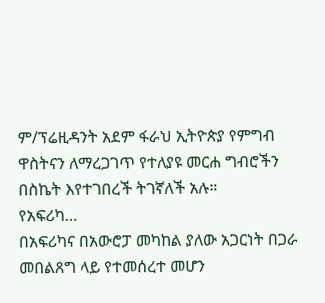ም/ፕሬዚዳንት አደም ፋራህ ኢትዮጵያ የምግብ ዋስትናን ለማረጋገጥ የተለያዩ መርሐ ግብሮችን በስኬት እየተገበረች ትገኛለች አሉ።
የአፍሪካ…
በአፍሪካና በአውሮፓ መካከል ያለው አጋርነት በጋራ መበልጸግ ላይ የተመሰረተ መሆን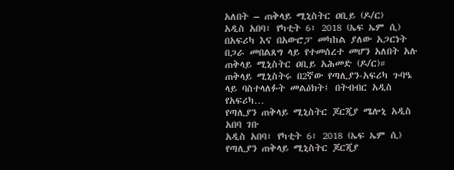አለበት – ጠቅላይ ሚኒስትር ዐቢይ (ዶ/ር)
አዲስ አበባ፣ የካቲት 6፣ 2018 (ኤፍ ኤም ሲ) በአፍሪካ እና በአውሮፓ መካከል ያለው አጋርነት በጋራ መበልጸግ ላይ የተመሰረተ መሆን አለበት አሉ ጠቅላይ ሚኒስትር ዐቢይ አሕመድ (ዶ/ር)።
ጠቅላይ ሚኒስትሩ በ2ኛው የጣሊያን-አፍሪካ ጉባዔ ላይ ባስተላለፉት መልዕክት፤ በትብብር አዲስ የአፍሪካ…
የጣሊያን ጠቅላይ ሚኒስትር ጆርጂያ ሜሎኒ አዲስ አበባ ገቡ
አዲስ አበባ፣ የካቲት 6፣ 2018 (ኤፍ ኤም ሲ) የጣሊያን ጠቅላይ ሚኒስትር ጆርጂያ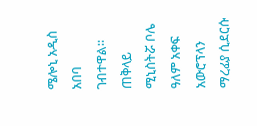ሜሎኒ አዲስ አበባ ገብተዋል።
ጠቅላይ ሚኒስትሯ ቦሌ ዓለም አቀፍ አውሮፕላን ማረፊያ ሲደርሱ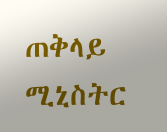ጠቅላይ ሚኒስትር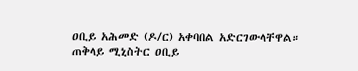ዐቢይ አሕመድ (ዶ/ር) አቀባበል አድርገውላቸዋል።
ጠቅላይ ሚኒስትር ዐቢይ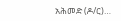አሕመድ (ዶ/ር)…